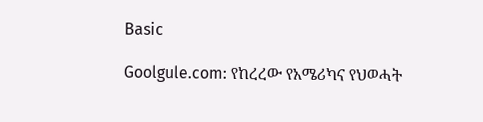Basic

Goolgule.com: የከረረው የአሜሪካና የህወሓት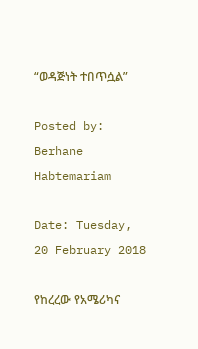“ወዳጅነት ተበጥሷል”

Posted by: Berhane Habtemariam

Date: Tuesday, 20 February 2018

የከረረው የአሜሪካና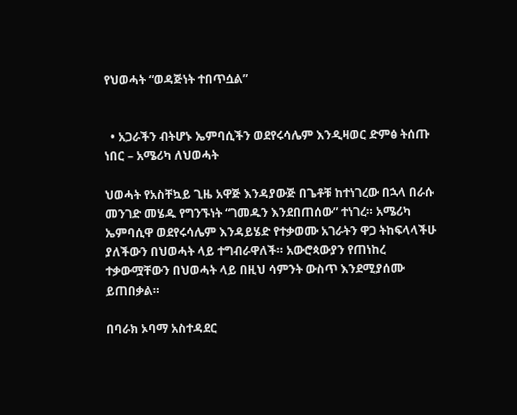የህወሓት “ወዳጅነት ተበጥሷል”


  • አጋራችን ብትሆኑ ኤምባሲችን ወደየሩሳሌም እንዲዛወር ድምፅ ትሰጡ ነበር – አሜሪካ ለህወሓት

ህወሓት የአስቸኳይ ጊዜ አዋጅ እንዳያውጅ በጌቶቹ ከተነገረው በኋላ በራሱ መንገድ መሄዱ የግንኙነት “ገመዱን እንደበጠሰው” ተነገረ። አሜሪካ ኤምባሲዋ ወደየሩሳሌም እንዳይሄድ የተቃወሙ አገራትን ዋጋ ትከፍላላችሁ ያለችውን በህወሓት ላይ ተግብራዋለች። አውሮጳውያን የጠነከረ ተቃውሟቸውን በህወሓት ላይ በዚህ ሳምንት ውስጥ እንደሚያሰሙ ይጠበቃል።

በባራክ ኦባማ አስተዳደር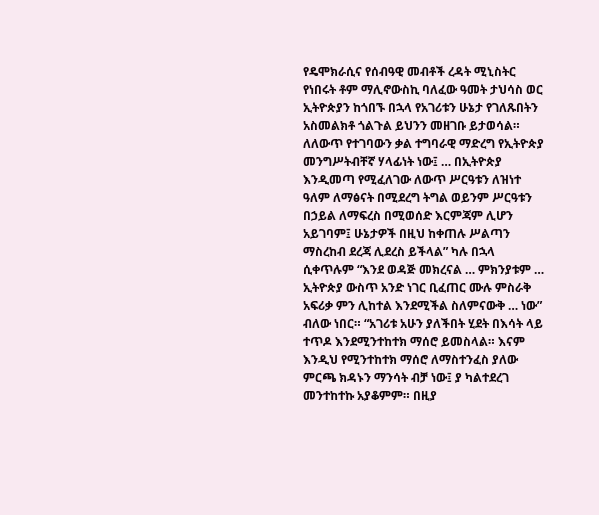የዴሞክራሲና የሰብዓዊ መብቶች ረዳት ሚኒስትር የነበሩት ቶም ማሊኖውስኪ ባለፈው ዓመት ታህሳስ ወር ኢትዮጵያን ከጎበኙ በኋላ የአገሪቱን ሁኔታ የገለጹበትን አስመልክቶ ጎልጉል ይህንን መዘገቡ ይታወሳል። ለለውጥ የተገባውን ቃል ተግባራዊ ማድረግ የኢትዮጵያ መንግሥትብቸኛ ሃላፊነት ነው፤ … በኢትዮጵያ እንዲመጣ የሚፈለገው ለውጥ ሥርዓቱን ለዝነተ ዓለም ለማፅናት በሚደረግ ትግል ወይንም ሥርዓቱን በኃይል ለማፍረስ በሚወሰድ እርምጃም ሊሆን አይገባም፤ ሁኔታዎች በዚህ ከቀጠሉ ሥልጣን ማስረከብ ደረጃ ሊደረስ ይችላል” ካሉ በኋላ ሲቀጥሉም “እንደ ወዳጅ መክረናል … ምክንያቱም … ኢትዮጵያ ውስጥ አንድ ነገር ቢፈጠር ሙሉ ምስራቅ አፍሪቃ ምን ሊከተል እንደሚችል ስለምናውቅ … ነው” ብለው ነበር። “አገሪቱ አሁን ያለችበት ሂደት በእሳት ላይ ተጥዶ እንደሚንተከተክ ማሰሮ ይመስላል። እናም እንዲህ የሚንተከተክ ማሰሮ ለማስተንፈስ ያለው ምርጫ ክዳኑን ማንሳት ብቻ ነው፤ ያ ካልተደረገ መንተከተኩ አያቆምም። በዚያ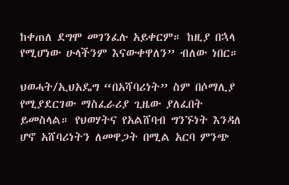ከቀጠለ ደግሞ መገንፈሉ አይቀርም። ከዚያ በኋላ የሚሆነው ሁላችንም እናውቀዋለን” ብለው ነበር።

ህወሓት/ኢህአዴግ “በአሻባሪነት” ስም በሶማሊያ የሚያደርገው ማስፈራሪያ ጊዜው ያለፈበት ይመስላል። የህወሃትና የአልሸባብ ግንኙነት እንዳለ ሆኖ አሸባሪነትን ለመዋጋት በሚል አርባ ምንጭ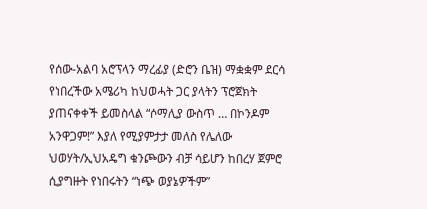የሰው-አልባ አሮፕላን ማረፊያ (ድሮን ቤዝ) ማቋቋም ደርሳ የነበረችው አሜሪካ ከህወሓት ጋር ያላትን ፕሮጀክት ያጠናቀቀች ይመስላል “ሶማሊያ ውስጥ … በኮንዶም አንዋጋም!” እያለ የሚያምታታ መለስ የሌለው ህወሃት/ኢህአዴግ ቁንጮውን ብቻ ሳይሆን ከበረሃ ጀምሮ ሲያግዙት የነበሩትን “ነጭ ወያኔዎችም”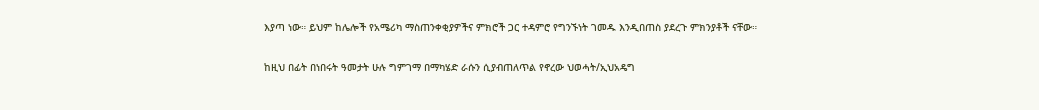እያጣ ነው። ይህም ከሌሎች የአሜሪካ ማስጠንቀቂያዎችና ምክሮች ጋር ተዳምሮ የግንኙነት ገመዱ እንዲበጠስ ያደረጉ ምክንያቶች ናቸው።

ከዚህ በፊት በነበሩት ዓመታት ሁሉ ግምገማ በማካሄድ ራሱን ሲያብጠለጥል የኖረው ህወሓት/ኢህአዴግ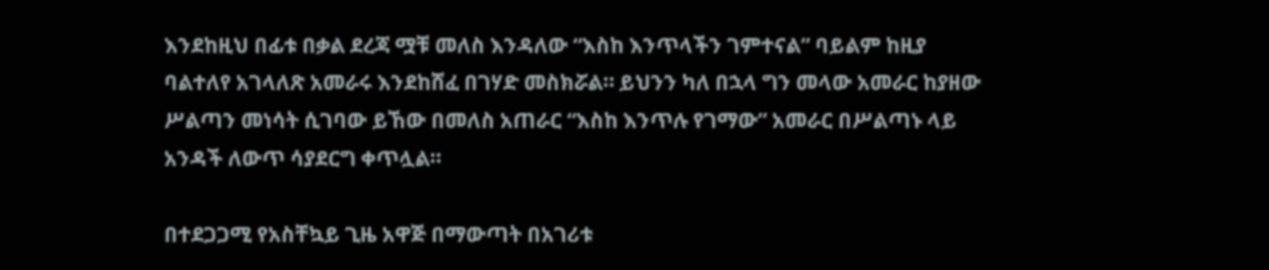እንደከዚህ በፊቱ በቃል ደረጃ ሟቹ መለስ እንዳለው “እስከ እንጥላችን ገምተናል” ባይልም ከዚያ ባልተለየ አገላለጽ አመራሩ እንደከሸፈ በገሃድ መስክሯል። ይህንን ካለ በኋላ ግን መላው አመራር ከያዘው ሥልጣን መነሳት ሲገባው ይኸው በመለስ አጠራር “እስከ እንጥሉ የገማው” አመራር በሥልጣኑ ላይ አንዳች ለውጥ ሳያደርግ ቀጥሏል።

በተደጋጋሚ የአስቸኳይ ጊዜ አዋጅ በማውጣት በአገሪቱ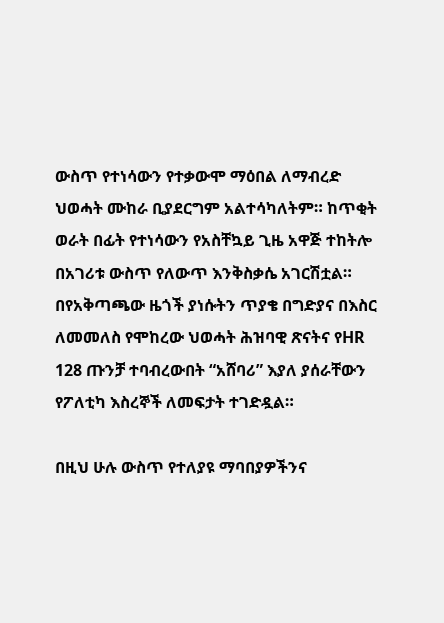ውስጥ የተነሳውን የተቃውሞ ማዕበል ለማብረድ ህወሓት ሙከራ ቢያደርግም አልተሳካለትም። ከጥቂት ወራት በፊት የተነሳውን የአስቸኳይ ጊዜ አዋጅ ተከትሎ በአገሪቱ ውስጥ የለውጥ እንቅስቃሴ አገርሽቷል። በየአቅጣጫው ዜጎች ያነሱትን ጥያቄ በግድያና በእስር ለመመለስ የሞከረው ህወሓት ሕዝባዊ ጽናትና የHR 128 ጡንቻ ተባብረውበት “አሸባሪ” እያለ ያሰራቸውን የፖለቲካ እስረኞች ለመፍታት ተገድዷል።

በዚህ ሁሉ ውስጥ የተለያዩ ማባበያዎችንና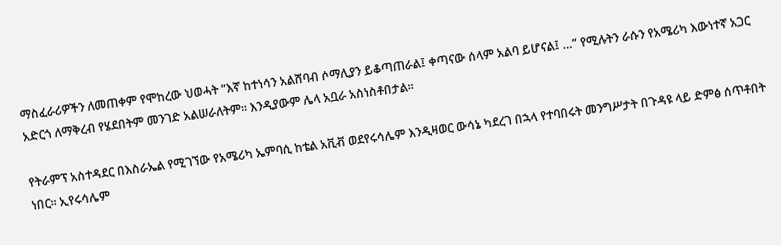ማስፈራሪዎችን ለመጠቀም የሞከረው ህወሓት “እኛ ከተነሳን አልሸባብ ሶማሊያን ይቆጣጠራል፤ ቀጣናው ሰላም አልባ ይሆናል፤ …” የሚሉትን ራሱን የአሜሪካ እውነተኛ አጋር አድርጎ ለማቅረብ የሄደበትም መንገድ አልሠራለትም። እንዲያውም ሌላ አቧራ አስነስቶበታል።

የትራምፕ አስተዳደር በእስራኤል የሚገኘው የአሜሪካ ኤምባሲ ከቴል አቪቭ ወደየሩሳሌም እንዲዛወር ውሳኔ ካደረገ በኋላ የተባበሩት መንግሥታት በጉዳዩ ላይ ድምፅ ሰጥቶበት ነበር። ኢየሩሳሌም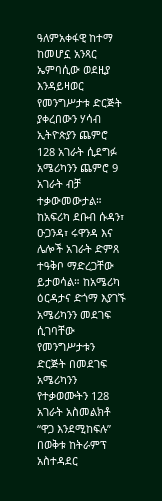ዓለምአቀፋዊ ከተማ ከመሆኗ አንጻር ኤምባሲው ወደዚያ እንዳይዛወር የመንግሥታቱ ድርጅት ያቀረበውን ሃሳብ ኢትዮጵያን ጨምሮ 128 አገራት ሲደግፉ አሜሪካንን ጨምሮ 9 አገራት ብቻ ተቃውመውታል። ከአፍሪካ ደቡብ ሱዳን፣ ዑጋንዳ፣ ሩዋንዳ እና ሌሎች አገራት ድምጸ ተዓቅቦ ማድረጋቸው ይታወሳል። ከአሜሪካ ዕርዳታና ድጎማ እያገኙ አሜሪካንን መደገፍ ሲገባቸው የመንግሥታቱን ድርጅት በመደገፍ አሜሪካንን የተቃወሙትን 128 አገራት አስመልክቶ “ዋጋ እንደሚከፍሉ” በወቅቱ ከትራምፕ አስተዳደር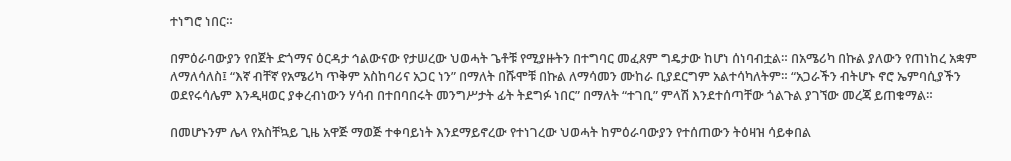ተነግሮ ነበር።

በምዕራባውያን የበጀት ድጎማና ዕርዳታ ኅልውናው የታሠረው ህወሓት ጌቶቹ የሚያዙትን በተግባር መፈጸም ግዴታው ከሆነ ሰነባብቷል። በአሜሪካ በኩል ያለውን የጠነከረ አቋም ለማለሳለስ፤ “እኛ ብቸኛ የአሜሪካ ጥቅም አስከባሪና አጋር ነን” በማለት በሹሞቹ በኩል ለማሳመን ሙከራ ቢያደርግም አልተሳካለትም። “አጋራችን ብትሆኑ ኖሮ ኤምባሲያችን ወደየሩሳሌም እንዲዛወር ያቀረብነውን ሃሳብ በተበባበሩት መንግሥታት ፊት ትደግፉ ነበር” በማለት “ተገቢ” ምላሽ እንደተሰጣቸው ጎልጉል ያገኘው መረጃ ይጠቁማል።

በመሆኑንም ሌላ የአስቸኳይ ጊዜ አዋጅ ማወጅ ተቀባይነት እንደማይኖረው የተነገረው ህወሓት ከምዕራባውያን የተሰጠውን ትዕዛዝ ሳይቀበል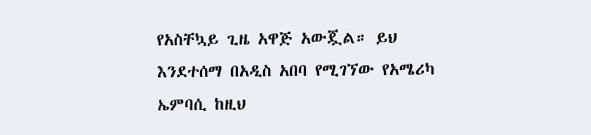የአስቸኳይ ጊዜ አዋጅ አውጇል። ይህ እንደተሰማ በአዲስ አበባ የሚገኘው የአሜሪካ ኤምባሲ ከዚህ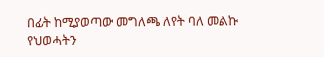በፊት ከሚያወጣው መግለጫ ለየት ባለ መልኩ የህወሓትን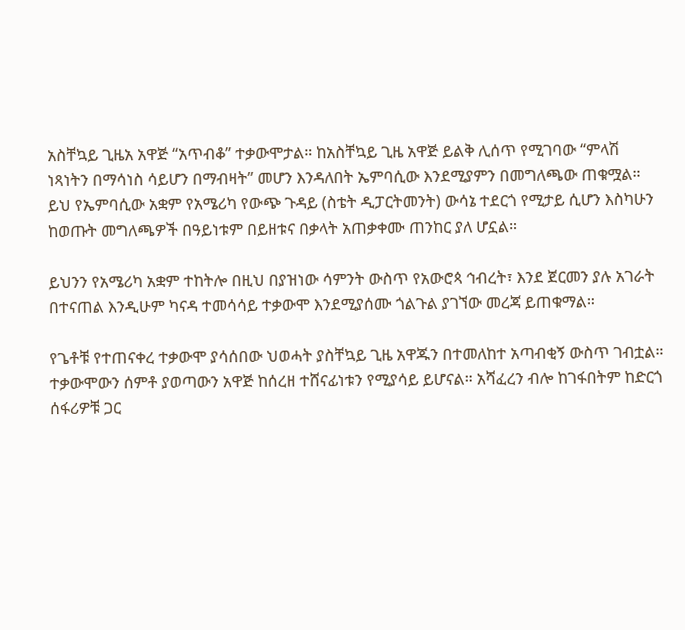አስቸኳይ ጊዜአ አዋጅ “አጥብቆ” ተቃውሞታል። ከአስቸኳይ ጊዜ አዋጅ ይልቅ ሊሰጥ የሚገባው “ምላሽ ነጻነትን በማሳነስ ሳይሆን በማብዛት” መሆን እንዳለበት ኤምባሲው እንደሚያምን በመግለጫው ጠቁሟል። ይህ የኤምባሲው አቋም የአሜሪካ የውጭ ጉዳይ (ስቴት ዲፓርትመንት) ውሳኔ ተደርጎ የሚታይ ሲሆን እስካሁን ከወጡት መግለጫዎች በዓይነቱም በይዘቱና በቃላት አጠቃቀሙ ጠንከር ያለ ሆኗል።

ይህንን የአሜሪካ አቋም ተከትሎ በዚህ በያዝነው ሳምንት ውስጥ የአውሮጳ ኅብረት፣ እንደ ጀርመን ያሉ አገራት በተናጠል እንዲሁም ካናዳ ተመሳሳይ ተቃውሞ እንደሚያሰሙ ጎልጉል ያገኘው መረጃ ይጠቁማል።

የጌቶቹ የተጠናቀረ ተቃውሞ ያሳሰበው ህወሓት ያስቸኳይ ጊዜ አዋጁን በተመለከተ አጣብቂኝ ውስጥ ገብቷል። ተቃውሞውን ሰምቶ ያወጣውን አዋጅ ከሰረዘ ተሸናፊነቱን የሚያሳይ ይሆናል። አሻፈረን ብሎ ከገፋበትም ከድርጎ ሰፋሪዎቹ ጋር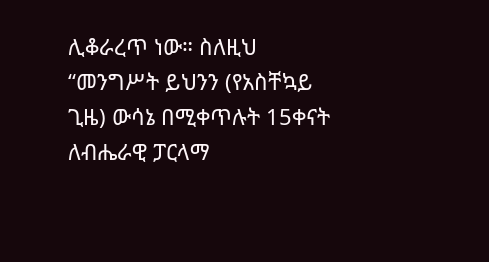ሊቆራረጥ ነው። ስለዚህ “መንግሥት ይህንን (የአስቸኳይ ጊዜ) ውሳኔ በሚቀጥሉት 15ቀናት ለብሔራዊ ፓርላማ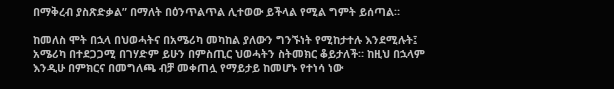በማቅረብ ያስጽድቃል” በማለት በዕንጥልጥል ሊተወው ይችላል የሚል ግምት ይሰጣል።

ከመለስ ሞት በኋላ በህወሓትና በአሜሪካ መካከል ያለውን ግንኙነት የሚከታተሉ እንደሚሉት፤ አሜሪካ በተደጋጋሚ በገሃድም ይሁን በምስጢር ህወሓትን ስትመክር ቆይታለች። ከዚህ በኋላም እንዲሁ በምክርና በመግለጫ ብቻ መቀጠሏ የማይታይ ከመሆኑ የተነሳ ነው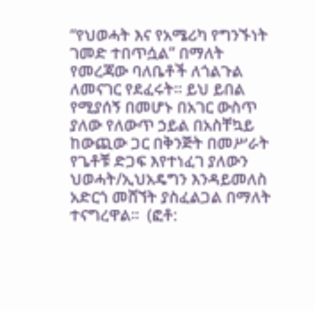“የህወሓት እና የአሜሪካ የግንኙነት ገመድ ተበጥሷል” በማለት የመረጃው ባለቤቶች ለጎልጉል ለመናገር የደፈሩት። ይህ ይበል የሚያሰኝ በመሆኑ በአገር ውስጥ ያለው የለውጥ ኃይል በአስቸኳይ ከውጪው ጋር በቅንጅት በመሥራት የጌቶቹ ድጋፍ እየተነፈገ ያለውን ህወሓት/ኢህአዴግን እንዳይመለስ አድርጎ መሸኘት ያስፈልጋል በማለት ተናግረዋል።  (ፎቶ: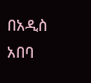በአዲስ አበባ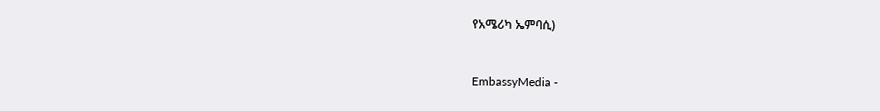የአሜሪካ ኤምባሲ)


EmbassyMedia -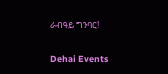ራብዓይ ግንባር!

Dehai Events